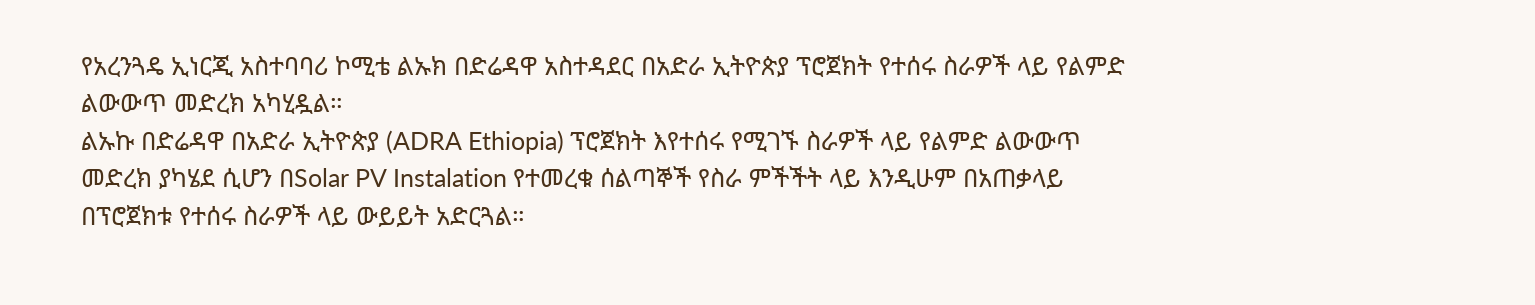የአረንጓዴ ኢነርጂ አስተባባሪ ኮሚቴ ልኡክ በድሬዳዋ አስተዳደር በአድራ ኢትዮጵያ ፕሮጀክት የተሰሩ ስራዎች ላይ የልምድ ልውውጥ መድረክ አካሂዷል።
ልኡኩ በድሬዳዋ በአድራ ኢትዮጵያ (ADRA Ethiopia) ፕሮጀክት እየተሰሩ የሚገኙ ስራዎች ላይ የልምድ ልውውጥ መድረክ ያካሄደ ሲሆን በSolar PV Instalation የተመረቁ ሰልጣኞች የስራ ምችችት ላይ እንዲሁም በአጠቃላይ በፕሮጀክቱ የተሰሩ ስራዎች ላይ ውይይት አድርጓል።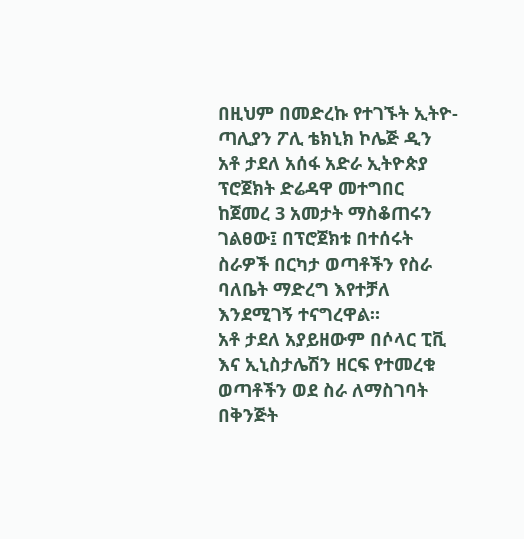በዚህም በመድረኩ የተገኙት ኢትዮ-ጣሊያን ፖሊ ቴክኒክ ኮሌጅ ዲን አቶ ታደለ አሰፋ አድራ ኢትዮጵያ ፕሮጀክት ድሬዳዋ መተግበር ከጀመረ 3 አመታት ማስቆጠሩን ገልፀው፤ በፕሮጀክቱ በተሰሩት ስራዎች በርካታ ወጣቶችን የስራ ባለቤት ማድረግ እየተቻለ እንደሚገኝ ተናግረዋል።
አቶ ታደለ አያይዘውም በሶላር ፒቪ እና ኢኒስታሌሽን ዘርፍ የተመረቁ ወጣቶችን ወደ ስራ ለማስገባት በቅንጅት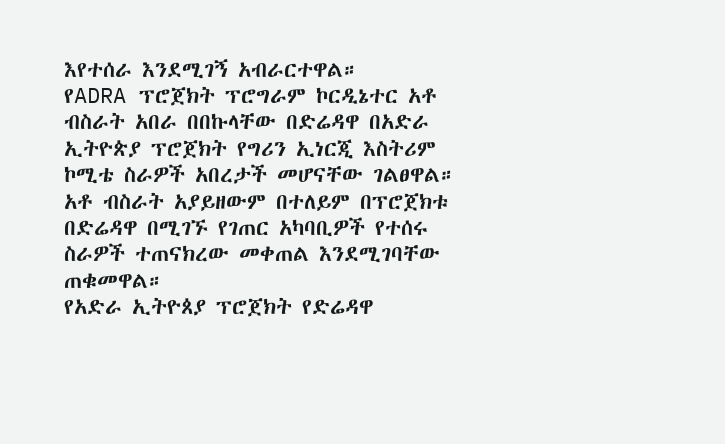እየተሰራ እንደሚገኝ አብራርተዋል።
የADRA ፕሮጀክት ፕሮግራም ኮርዲኔተር አቶ ብስራት አበራ በበኩላቸው በድሬዳዋ በአድራ ኢትዮጵያ ፕሮጀክት የግሪን ኢነርጂ እስትሪም ኮሚቴ ስራዎች አበረታች መሆናቸው ገልፀዋል።
አቶ ብስራት አያይዘውም በተለይም በፕሮጀክቱ በድሬዳዋ በሚገኙ የገጠር አካባቢዎች የተሰሩ ስራዎች ተጠናክረው መቀጠል እንደሚገባቸው ጠቁመዋል።
የአድራ ኢትዮጰያ ፕሮጀክት የድሬዳዋ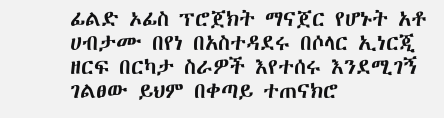ፊልድ ኦፊስ ፕሮጀክት ማናጀር የሆኑት አቶ ሀብታሙ በየነ በአስተዳደሩ በሶላር ኢነርጂ ዘርፍ በርካታ ስራዎች እየተሰሩ እንደሚገኝ ገልፀው ይህም በቀጣይ ተጠናክሮ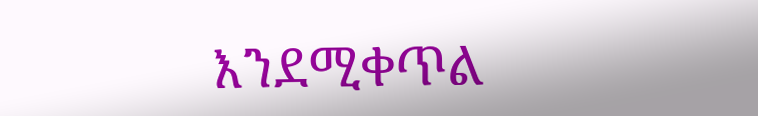እንደሚቀጥል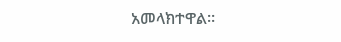አመላክተዋል።